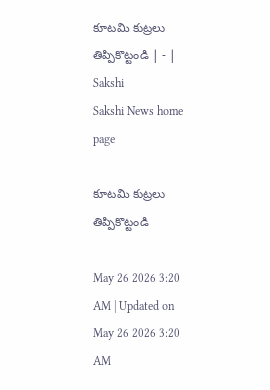కూటమి కుట్రలు తిప్పికొట్టండి | - | Sakshi
Sakshi News home page

కూటమి కుట్రలు తిప్పికొట్టండి

May 26 2026 3:20 AM | Updated on May 26 2026 3:20 AM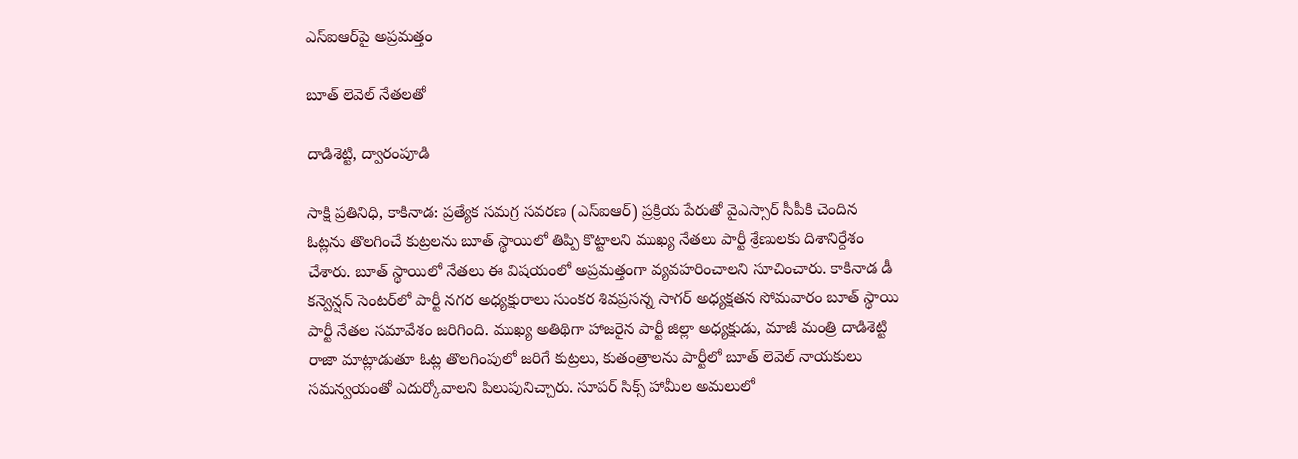ఎస్‌ఐఆర్‌పై అప్రమత్తం

బూత్‌ లెవెల్‌ నేతలతో

దాడిశెట్టి, ద్వారంపూడి

సాక్షి ప్రతినిధి, కాకినాడ: ప్రత్యేక సమగ్ర సవరణ (ఎస్‌ఐఆర్‌) ప్రక్రియ పేరుతో వైఎస్సార్‌ సీపీకి చెందిన ఓట్లను తొలగించే కుట్రలను బూత్‌ స్థాయిలో తిప్పి కొట్టాలని ముఖ్య నేతలు పార్టీ శ్రేణులకు దిశానిర్దేశం చేశారు. బూత్‌ స్థాయిలో నేతలు ఈ విషయంలో అప్రమత్తంగా వ్యవహరించాలని సూచించారు. కాకినాడ డీ కన్వెన్షన్‌ సెంటర్‌లో పార్టీ నగర అధ్యక్షురాలు సుంకర శివప్రసన్న సాగర్‌ అధ్యక్షతన సోమవారం బూత్‌ స్థాయి పార్టీ నేతల సమావేశం జరిగింది. ముఖ్య అతిథిగా హాజరైన పార్టీ జిల్లా అధ్యక్షుడు, మాజీ మంత్రి దాడిశెట్టి రాజా మాట్లాడుతూ ఓట్ల తొలగింపులో జరిగే కుట్రలు, కుతంత్రాలను పార్టీలో బూత్‌ లెవెల్‌ నాయకులు సమన్వయంతో ఎదుర్కోవాలని పిలుపునిచ్చారు. సూపర్‌ సిక్స్‌ హామీల అమలులో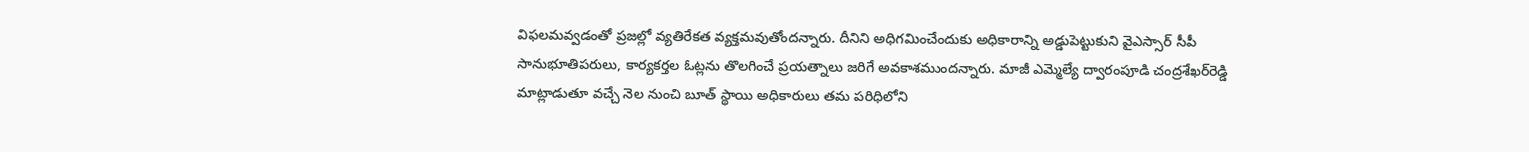విఫలమవ్వడంతో ప్రజల్లో వ్యతిరేకత వ్యక్తమవుతోందన్నారు. దీనిని అధిగమించేందుకు అధికారాన్ని అడ్డుపెట్టుకుని వైఎస్సార్‌ సీపీ సానుభూతిపరులు, కార్యకర్తల ఓట్లను తొలగించే ప్రయత్నాలు జరిగే అవకాశముందన్నారు. మాజీ ఎమ్మెల్యే ద్వారంపూడి చంద్రశేఖర్‌రెడ్డి మాట్లాడుతూ వచ్చే నెల నుంచి బూత్‌ స్థాయి అధికారులు తమ పరిధిలోని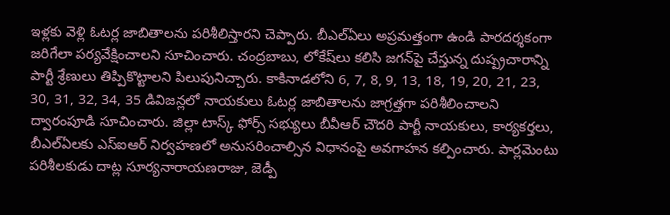ఇళ్లకు వెళ్లి ఓటర్ల జాబితాలను పరిశీలిస్తారని చెప్పారు. బీఎల్‌ఏలు అప్రమత్తంగా ఉండి పారదర్శకంగా జరిగేలా పర్యవేక్షించాలని సూచించారు. చంద్రబాబు, లోకేష్‌లు కలిసి జగన్‌పై చేస్తున్న దుష్ప్రచారాన్ని పార్టీ శ్రేణులు తిప్పికొట్టాలని పిలుపునిచ్చారు. కాకినాడలోని 6, 7, 8, 9, 13, 18, 19, 20, 21, 23, 30, 31, 32, 34, 35 డివిజన్లలో నాయకులు ఓటర్ల జాబితాలను జాగ్రత్తగా పరిశీలించాలని ద్వారంపూడి సూచించారు. జిల్లా టాస్క్‌ ఫోర్స్‌ సభ్యులు బీవీఆర్‌ చౌదరి పార్టీ నాయకులు, కార్యకర్తలు, బీఎల్‌ఏలకు ఎస్‌ఐఆర్‌ నిర్వహణలో అనుసరించాల్సిన విధానంపై అవగాహన కల్పించారు. పార్లమెంటు పరిశీలకుడు దాట్ల సూర్యనారాయణరాజు, జెడ్పీ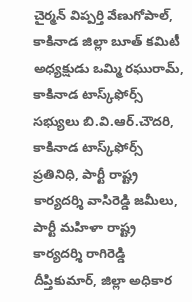చైర్మన్‌ విప్పర్తి వేణుగోపాల్‌, కాకినాడ జిల్లా బూత్‌ కమిటీ అధ్యక్షుడు ఒమ్మి రఘురామ్‌, కాకినాడ టాస్క్‌ఫోర్స్‌ సభ్యులు బి.వి.ఆర్‌.చౌదరి, కాకినాడ టాస్క్‌ఫోర్స్‌ ప్రతినిధి, పార్టీ రాష్ట్ర కార్యదర్శి వాసిరెడ్డి జమీలు, పార్టీ మహిళా రాష్ట్ర కార్యదర్శి రాగిరెడ్డి దీప్తికుమార్‌, జిల్లా అధికార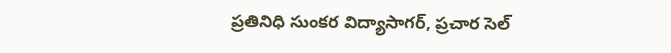ప్రతినిధి సుంకర విద్యాసాగర్‌, ప్రచార సెల్‌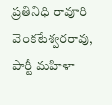ప్రతినిధి రావూరి వెంకటేశ్వరరావు, పార్టీ మహిళా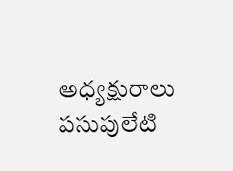అధ్యక్షురాలు పసుపులేటి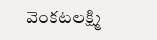వెంకటలక్ష్మి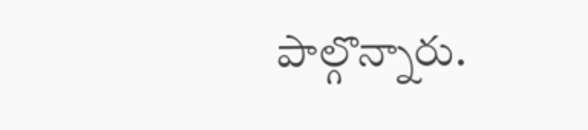పాల్గొన్నారు.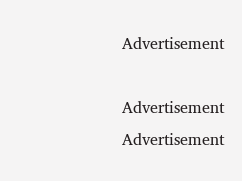Advertisement

Advertisement
Advertisement